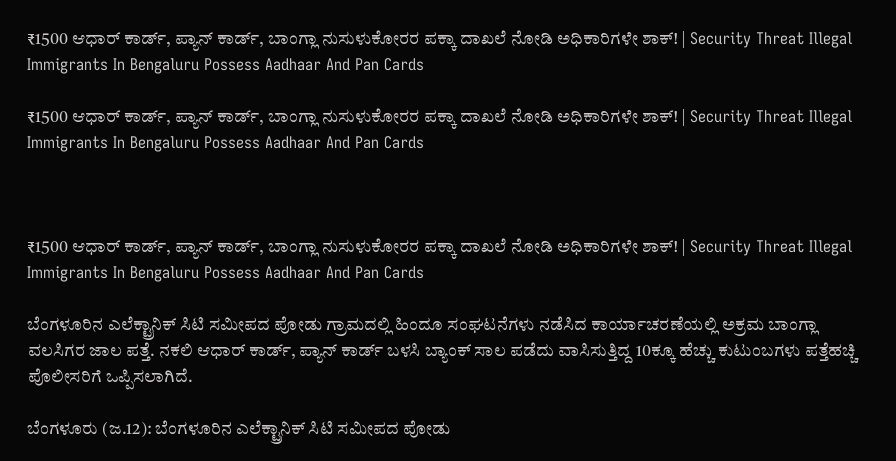₹1500 ಆಧಾರ್ ಕಾರ್ಡ್, ಪ್ಯಾನ್ ಕಾರ್ಡ್, ಬಾಂಗ್ಲಾ ನುಸುಳುಕೋರರ ಪಕ್ಕಾ ದಾಖಲೆ ನೋಡಿ ಅಧಿಕಾರಿಗಳೇ ಶಾಕ್! | Security Threat Illegal Immigrants In Bengaluru Possess Aadhaar And Pan Cards

₹1500 ಆಧಾರ್ ಕಾರ್ಡ್, ಪ್ಯಾನ್ ಕಾರ್ಡ್, ಬಾಂಗ್ಲಾ ನುಸುಳುಕೋರರ ಪಕ್ಕಾ ದಾಖಲೆ ನೋಡಿ ಅಧಿಕಾರಿಗಳೇ ಶಾಕ್! | Security Threat Illegal Immigrants In Bengaluru Possess Aadhaar And Pan Cards



₹1500 ಆಧಾರ್ ಕಾರ್ಡ್, ಪ್ಯಾನ್ ಕಾರ್ಡ್, ಬಾಂಗ್ಲಾ ನುಸುಳುಕೋರರ ಪಕ್ಕಾ ದಾಖಲೆ ನೋಡಿ ಅಧಿಕಾರಿಗಳೇ ಶಾಕ್! | Security Threat Illegal Immigrants In Bengaluru Possess Aadhaar And Pan Cards

ಬೆಂಗಳೂರಿನ ಎಲೆಕ್ಟ್ರಾನಿಕ್ ಸಿಟಿ ಸಮೀಪದ ಪೋಡು ಗ್ರಾಮದಲ್ಲಿ ಹಿಂದೂ ಸಂಘಟನೆಗಳು ನಡೆಸಿದ ಕಾರ್ಯಾಚರಣೆಯಲ್ಲಿ ಅಕ್ರಮ ಬಾಂಗ್ಲಾ ವಲಸಿಗರ ಜಾಲ ಪತ್ತೆ. ನಕಲಿ ಆಧಾರ್ ಕಾರ್ಡ್, ಪ್ಯಾನ್ ಕಾರ್ಡ್ ಬಳಸಿ ಬ್ಯಾಂಕ್ ಸಾಲ ಪಡೆದು ವಾಸಿಸುತ್ತಿದ್ದ 10ಕ್ಕೂ ಹೆಚ್ಚು ಕುಟುಂಬಗಳು ಪತ್ತೆಹಚ್ಚಿ ಪೊಲೀಸರಿಗೆ ಒಪ್ಪಿಸಲಾಗಿದೆ.

ಬೆಂಗಳೂರು (ಜ.12): ಬೆಂಗಳೂರಿನ ಎಲೆಕ್ಟ್ರಾನಿಕ್ ಸಿಟಿ ಸಮೀಪದ ಪೋಡು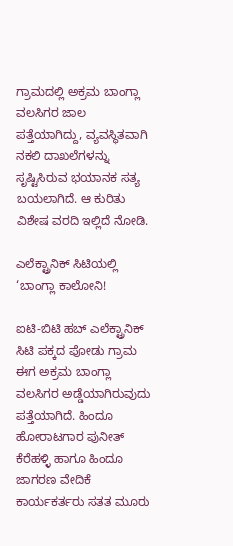ಗ್ರಾಮದಲ್ಲಿ ಅಕ್ರಮ ಬಾಂಗ್ಲಾ ವಲಸಿಗರ ಜಾಲ ಪತ್ತೆಯಾಗಿದ್ದು, ವ್ಯವಸ್ಥಿತವಾಗಿ ನಕಲಿ ದಾಖಲೆಗಳನ್ನು ಸೃಷ್ಟಿಸಿರುವ ಭಯಾನಕ ಸತ್ಯ ಬಯಲಾಗಿದೆ. ಆ ಕುರಿತು ವಿಶೇಷ ವರದಿ ಇಲ್ಲಿದೆ ನೋಡಿ.

ಎಲೆಕ್ಟ್ರಾನಿಕ್ ಸಿಟಿಯಲ್ಲಿ ‘ಬಾಂಗ್ಲಾ ಕಾಲೋನಿ!

ಐಟಿ-ಬಿಟಿ ಹಬ್ ಎಲೆಕ್ಟ್ರಾನಿಕ್ ಸಿಟಿ ಪಕ್ಕದ ಪೋಡು ಗ್ರಾಮ ಈಗ ಅಕ್ರಮ ಬಾಂಗ್ಲಾ ವಲಸಿಗರ ಅಡ್ಡೆಯಾಗಿರುವುದು ಪತ್ತೆಯಾಗಿದೆ. ಹಿಂದೂ ಹೋರಾಟಗಾರ ಪುನೀತ್ ಕೆರೆಹಳ್ಳಿ ಹಾಗೂ ಹಿಂದೂ ಜಾಗರಣ ವೇದಿಕೆ ಕಾರ್ಯಕರ್ತರು ಸತತ ಮೂರು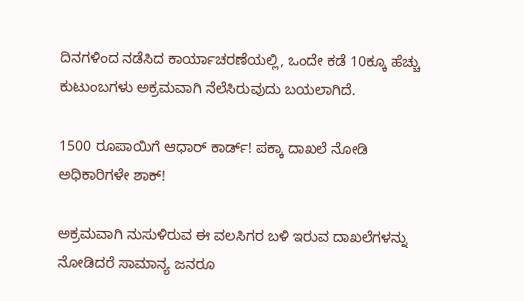ದಿನಗಳಿಂದ ನಡೆಸಿದ ಕಾರ್ಯಾಚರಣೆಯಲ್ಲಿ, ಒಂದೇ ಕಡೆ 10ಕ್ಕೂ ಹೆಚ್ಚು ಕುಟುಂಬಗಳು ಅಕ್ರಮವಾಗಿ ನೆಲೆಸಿರುವುದು ಬಯಲಾಗಿದೆ.

1500 ರೂಪಾಯಿಗೆ ಆಧಾರ್ ಕಾರ್ಡ್! ಪಕ್ಕಾ ದಾಖಲೆ ನೋಡಿ ಅಧಿಕಾರಿಗಳೇ ಶಾಕ್!

ಅಕ್ರಮವಾಗಿ ನುಸುಳಿರುವ ಈ ವಲಸಿಗರ ಬಳಿ ಇರುವ ದಾಖಲೆಗಳನ್ನು ನೋಡಿದರೆ ಸಾಮಾನ್ಯ ಜನರೂ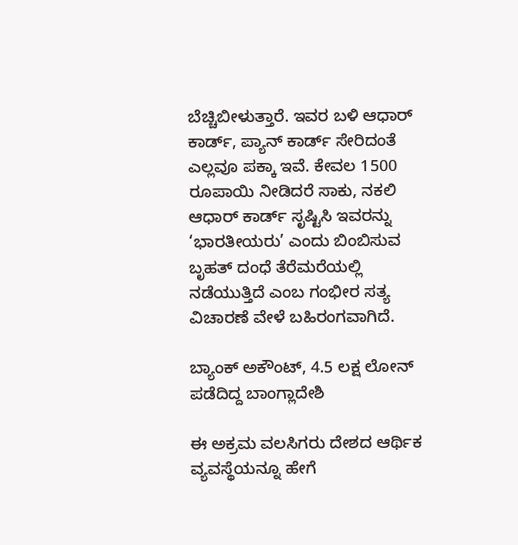ಬೆಚ್ಚಿಬೀಳುತ್ತಾರೆ. ಇವರ ಬಳಿ ಆಧಾರ್ ಕಾರ್ಡ್, ಪ್ಯಾನ್ ಕಾರ್ಡ್ ಸೇರಿದಂತೆ ಎಲ್ಲವೂ ಪಕ್ಕಾ ಇವೆ. ಕೇವಲ 1500 ರೂಪಾಯಿ ನೀಡಿದರೆ ಸಾಕು, ನಕಲಿ ಆಧಾರ್ ಕಾರ್ಡ್ ಸೃಷ್ಟಿಸಿ ಇವರನ್ನು ‘ಭಾರತೀಯರು’ ಎಂದು ಬಿಂಬಿಸುವ ಬೃಹತ್ ದಂಧೆ ತೆರೆಮರೆಯಲ್ಲಿ ನಡೆಯುತ್ತಿದೆ ಎಂಬ ಗಂಭೀರ ಸತ್ಯ ವಿಚಾರಣೆ ವೇಳೆ ಬಹಿರಂಗವಾಗಿದೆ.

ಬ್ಯಾಂಕ್ ಅಕೌಂಟ್, 4.5 ಲಕ್ಷ ಲೋನ್ ಪಡೆದಿದ್ದ ಬಾಂಗ್ಲಾದೇಶಿ

ಈ ಅಕ್ರಮ ವಲಸಿಗರು ದೇಶದ ಆರ್ಥಿಕ ವ್ಯವಸ್ಥೆಯನ್ನೂ ಹೇಗೆ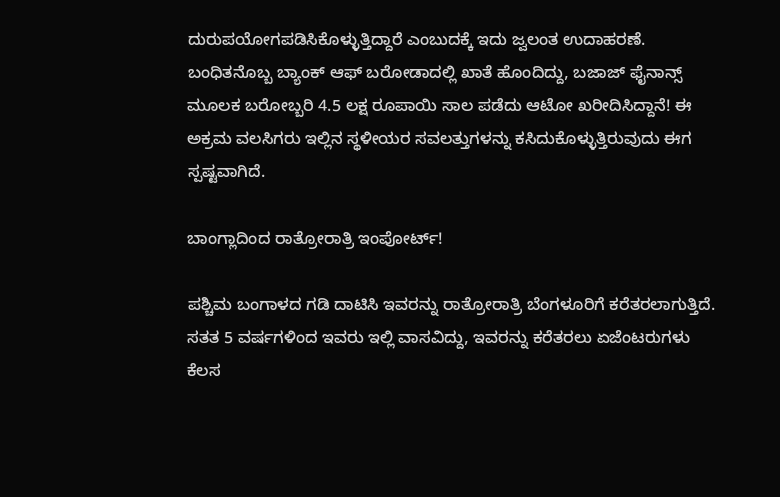ದುರುಪಯೋಗಪಡಿಸಿಕೊಳ್ಳುತ್ತಿದ್ದಾರೆ ಎಂಬುದಕ್ಕೆ ಇದು ಜ್ವಲಂತ ಉದಾಹರಣೆ. ಬಂಧಿತನೊಬ್ಬ ಬ್ಯಾಂಕ್ ಆಫ್ ಬರೋಡಾದಲ್ಲಿ ಖಾತೆ ಹೊಂದಿದ್ದು, ಬಜಾಜ್ ಫೈನಾನ್ಸ್ ಮೂಲಕ ಬರೋಬ್ಬರಿ 4.5 ಲಕ್ಷ ರೂಪಾಯಿ ಸಾಲ ಪಡೆದು ಆಟೋ ಖರೀದಿಸಿದ್ದಾನೆ! ಈ ಅಕ್ರಮ ವಲಸಿಗರು ಇಲ್ಲಿನ ಸ್ಥಳೀಯರ ಸವಲತ್ತುಗಳನ್ನು ಕಸಿದುಕೊಳ್ಳುತ್ತಿರುವುದು ಈಗ ಸ್ಪಷ್ಟವಾಗಿದೆ.

ಬಾಂಗ್ಲಾದಿಂದ ರಾತ್ರೋರಾತ್ರಿ ಇಂಪೋರ್ಟ್!

ಪಶ್ಚಿಮ ಬಂಗಾಳದ ಗಡಿ ದಾಟಿಸಿ ಇವರನ್ನು ರಾತ್ರೋರಾತ್ರಿ ಬೆಂಗಳೂರಿಗೆ ಕರೆತರಲಾಗುತ್ತಿದೆ. ಸತತ 5 ವರ್ಷಗಳಿಂದ ಇವರು ಇಲ್ಲಿ ವಾಸವಿದ್ದು, ಇವರನ್ನು ಕರೆತರಲು ಏಜೆಂಟರುಗಳು ಕೆಲಸ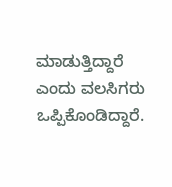ಮಾಡುತ್ತಿದ್ದಾರೆ ಎಂದು ವಲಸಿಗರು ಒಪ್ಪಿಕೊಂಡಿದ್ದಾರೆ.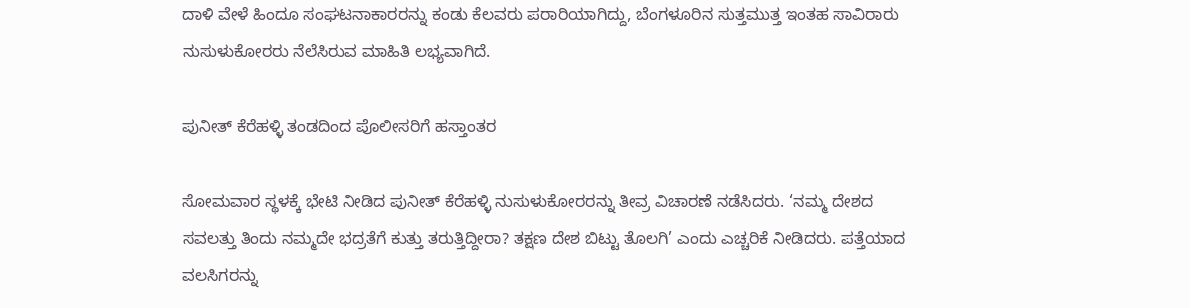ದಾಳಿ ವೇಳೆ ಹಿಂದೂ ಸಂಘಟನಾಕಾರರನ್ನು ಕಂಡು ಕೆಲವರು ಪರಾರಿಯಾಗಿದ್ದು, ಬೆಂಗಳೂರಿನ ಸುತ್ತಮುತ್ತ ಇಂತಹ ಸಾವಿರಾರು ನುಸುಳುಕೋರರು ನೆಲೆಸಿರುವ ಮಾಹಿತಿ ಲಭ್ಯವಾಗಿದೆ.

ಪುನೀತ್ ಕೆರೆಹಳ್ಳಿ ತಂಡದಿಂದ ಪೊಲೀಸರಿಗೆ ಹಸ್ತಾಂತರ

ಸೋಮವಾರ ಸ್ಥಳಕ್ಕೆ ಭೇಟಿ ನೀಡಿದ ಪುನೀತ್ ಕೆರೆಹಳ್ಳಿ ನುಸುಳುಕೋರರನ್ನು ತೀವ್ರ ವಿಚಾರಣೆ ನಡೆಸಿದರು. ‘ನಮ್ಮ ದೇಶದ ಸವಲತ್ತು ತಿಂದು ನಮ್ಮದೇ ಭದ್ರತೆಗೆ ಕುತ್ತು ತರುತ್ತಿದ್ದೀರಾ? ತಕ್ಷಣ ದೇಶ ಬಿಟ್ಟು ತೊಲಗಿ’ ಎಂದು ಎಚ್ಚರಿಕೆ ನೀಡಿದರು. ಪತ್ತೆಯಾದ ವಲಸಿಗರನ್ನು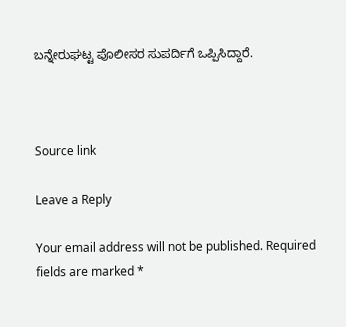ಬನ್ನೇರುಘಟ್ಟ ಪೊಲೀಸರ ಸುಪರ್ದಿಗೆ ಒಪ್ಪಿಸಿದ್ದಾರೆ.



Source link

Leave a Reply

Your email address will not be published. Required fields are marked *